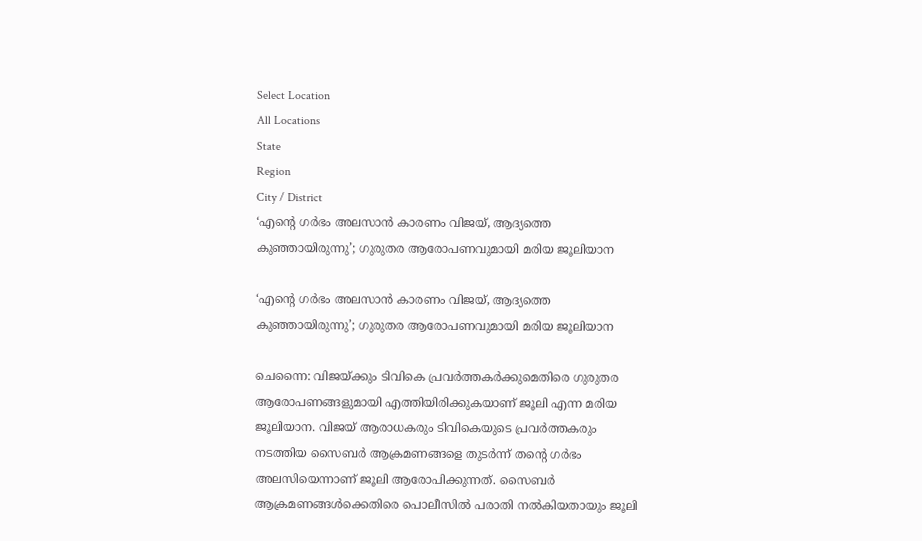Select Location
All Locations
State
Region
City / District
‘എന്റെ ഗര്‍ഭം അലസാന്‍ കാരണം വിജയ്, ആദ്യത്തെ കുഞ്ഞായിരുന്നു’; ഗുരുതര ആരോപണവുമായി മരിയ ജൂലിയാന

‘എന്റെ ഗര്‍ഭം അലസാന്‍ കാരണം വിജയ്, ആദ്യത്തെ കുഞ്ഞായിരുന്നു’; ഗുരുതര ആരോപണവുമായി മരിയ ജൂലിയാന

ചെന്നൈ: വിജയ്‌ക്കും ടിവികെ പ്രവര്‍ത്തകര്‍ക്കുമെതിരെ ഗുരുതര ആരോപണങ്ങളുമായി എത്തിയിരിക്കുകയാണ് ജൂലി എന്ന മരിയ ജൂലിയാന. വിജയ് ആരാധകരും ടിവികെയുടെ പ്രവര്‍ത്തകരും നടത്തിയ സൈബര്‍ ആക്രമണങ്ങളെ തുടര്‍ന്ന് തന്റെ ഗര്‍ഭം അലസിയെന്നാണ് ജൂലി ആരോപിക്കുന്നത്. സൈബര്‍ ആക്രമണങ്ങള്‍ക്കെതിരെ പൊലീസില്‍ പരാതി നല്‍കിയതായും ജൂലി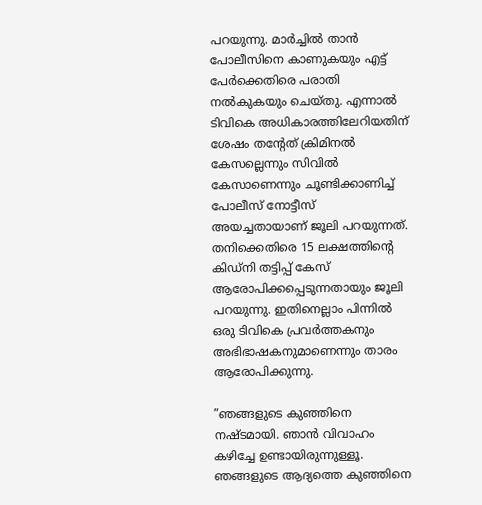പറയുന്നു. മാര്‍ച്ചില്‍ താന്‍ പോലീസിനെ കാണുകയും എട്ട് പേര്‍ക്കെതിരെ പരാതി നല്‍കുകയും ചെയ്തു. എന്നാല്‍ ടിവികെ അധികാരത്തിലേറിയതിന് ശേഷം തന്റേത് ക്രിമിനല്‍ കേസല്ലെന്നും സിവില്‍ കേസാണെന്നും ചൂണ്ടിക്കാണിച്ച് പോലീസ് നോട്ടീസ് അയച്ചതായാണ് ജൂലി പറയുന്നത്. തനിക്കെതിരെ 15 ലക്ഷത്തിന്റെ കിഡ്‌നി തട്ടിപ്പ് കേസ് ആരോപിക്കപ്പെടുന്നതായും ജൂലി പറയുന്നു. ഇതിനെല്ലാം പിന്നില്‍ ഒരു ടിവികെ പ്രവര്‍ത്തകനും അഭിഭാഷകനുമാണെന്നും താരം ആരോപിക്കുന്നു.

”ഞങ്ങളുടെ കുഞ്ഞിനെ നഷ്ടമായി. ഞാന്‍ വിവാഹം കഴിച്ചേ ഉണ്ടായിരുന്നുള്ളൂ. ഞങ്ങളുടെ ആദ്യത്തെ കുഞ്ഞിനെ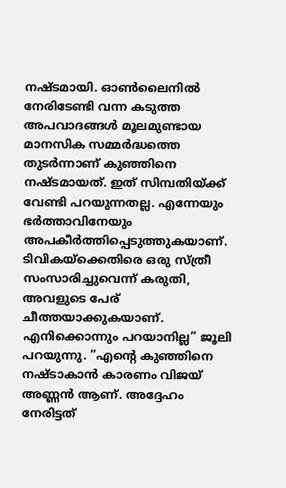നഷ്ടമായി. ഓണ്‍ലൈനില്‍ നേരിടേണ്ടി വന്ന കടുത്ത അപവാദങ്ങള്‍ മൂലമുണ്ടായ മാനസിക സമ്മര്‍ദ്ധത്തെ തുടര്‍ന്നാണ് കുഞ്ഞിനെ നഷ്ടമായത്. ഇത് സിമ്പതിയ്‌ക്ക് വേണ്ടി പറയുന്നതല്ല. എന്നേയും ഭര്‍ത്താവിനേയും അപകീര്‍ത്തിപ്പെടുത്തുകയാണ്. ടിവികയ്‌ക്കെതിരെ ഒരു സ്ത്രീ സംസാരിച്ചുവെന്ന് കരുതി, അവളുടെ പേര് ചീത്തയാക്കുകയാണ്. എനിക്കൊന്നും പറയാനില്ല” ജൂലി പറയുന്നു. ”എന്റെ കുഞ്ഞിനെ നഷ്ടാകാന്‍ കാരണം വിജയ് അണ്ണന്‍ ആണ്. അദ്ദേഹം നേരിട്ടത്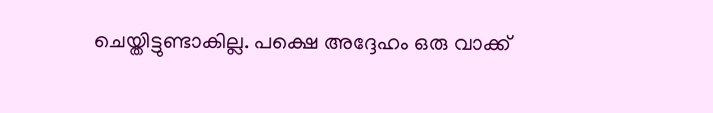ചെയ്തിട്ടുണ്ടാകില്ല. പക്ഷെ അദ്ദേഹം ഒരു വാക്ക്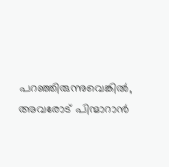പറഞ്ഞിരുന്നുവെങ്കില്‍, അവരോട് പിന്മാറാന്‍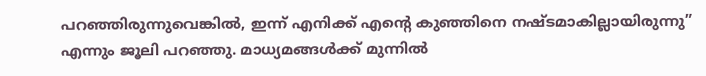പറഞ്ഞിരുന്നുവെങ്കില്‍, ഇന്ന് എനിക്ക് എന്റെ കുഞ്ഞിനെ നഷ്ടമാകില്ലായിരുന്നു” എന്നും ജൂലി പറഞ്ഞു. മാധ്യമങ്ങള്‍ക്ക് മുന്നില്‍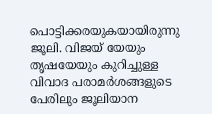പൊട്ടിക്കരയുകയായിരുന്നു ജൂലി. വിജയ് യേയും തൃഷയേയും കുറിച്ചുള്ള വിവാദ പരാമര്‍ശങ്ങളുടെ പേരിലും ജൂലിയാന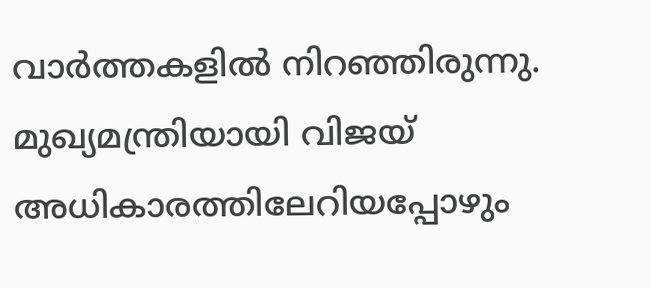വാര്‍ത്തകളില്‍ നിറഞ്ഞിരുന്നു. മുഖ്യമന്ത്രിയായി വിജയ് അധികാരത്തിലേറിയപ്പോഴും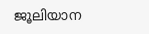ജൂലിയാന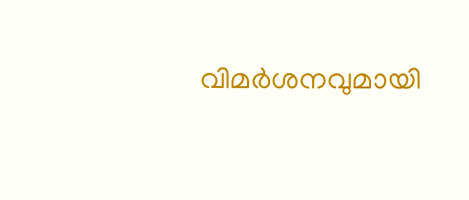വിമര്‍ശനവുമായി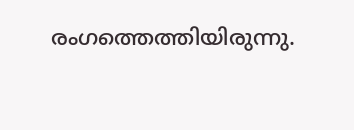രംഗത്തെത്തിയിരുന്നു.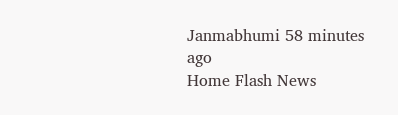Janmabhumi 58 minutes ago
Home Flash News